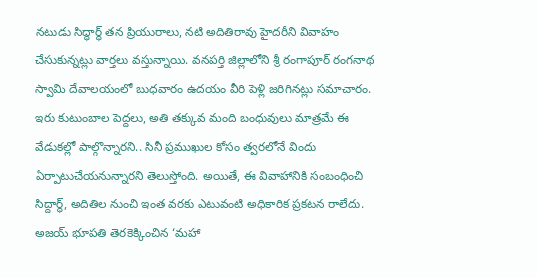నటుడు సిద్ధార్థ్ తన ప్రియురాలు, నటి అదితిరావు హైదరీని వివాహం చేసుకున్నట్లు వార్తలు వస్తున్నాయి. వనపర్తి జిల్లాలోని శ్రీ రంగాపూర్ రంగనాథ స్వామి దేవాలయంలో బుధవారం ఉదయం వీరి పెళ్లి జరిగినట్లు సమాచారం. ఇరు కుటుంబాల పెద్దలు, అతి తక్కువ మంది బంధువులు మాత్రమే ఈ వేడుకల్లో పాల్గొన్నారని.. సినీ ప్రముఖుల కోసం త్వరలోనే విందు ఏర్పాటుచేయనున్నారని తెలుస్తోంది. అయితే, ఈ వివాహానికి సంబంధించి సిద్దార్థ్, అదితిల నుంచి ఇంత వరకు ఎటువంటి అధికారిక ప్రకటన రాలేదు.
అజయ్ భూపతి తెరకెక్కించిన ‘మహా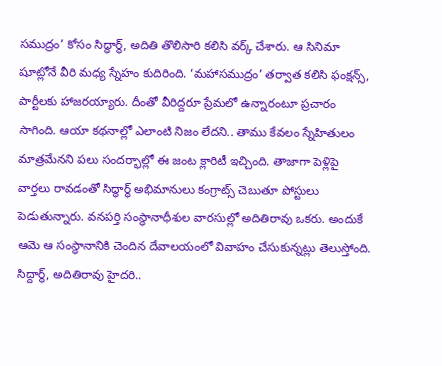సముద్రం’ కోసం సిద్ధార్థ్, అదితి తొలిసారి కలిసి వర్క్ చేశారు. ఆ సినిమా షూట్లోనే వీరి మధ్య స్నేహం కుదిరింది. ‘మహాసముద్రం’ తర్వాత కలిసి ఫంక్షన్స్, పార్టీలకు హాజరయ్యారు. దీంతో వీరిద్దరూ ప్రేమలో ఉన్నారంటూ ప్రచారం సాగింది. ఆయా కథనాల్లో ఎలాంటి నిజం లేదని.. తాము కేవలం స్నేహితులం మాత్రమేనని పలు సందర్భాల్లో ఈ జంట క్లారిటీ ఇచ్చింది. తాజాగా పెళ్లిపై వార్తలు రావడంతో సిద్ధార్థ్ అభిమానులు కంగ్రాట్స్ చెబుతూ పోస్టులు పెడుతున్నారు. వనపర్తి సంస్థానాధీశుల వారసుల్లో అదితిరావు ఒకరు. అందుకే ఆమె ఆ సంస్థానానికి చెందిన దేవాలయంలో వివాహం చేసుకున్నట్లు తెలుస్తోంది.
సిద్దార్థ్, అదితిరావు హైదరి..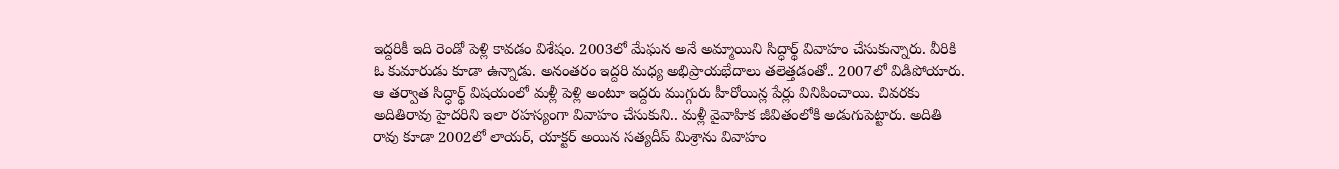ఇద్దరికీ ఇది రెండో పెళ్లి కావడం విశేషం. 2003లో మేఘన అనే అమ్మాయిని సిద్ధార్థ్ వివాహం చేసుకున్నారు. వీరికి ఓ కుమారుడు కూడా ఉన్నాడు. అనంతరం ఇద్దరి మధ్య అభిప్రాయభేదాలు తలెత్తడంతో.. 2007లో విడిపోయారు. ఆ తర్వాత సిద్ధార్థ్ విషయంలో మళ్లీ పెళ్లి అంటూ ఇద్దరు ముగ్గురు హీరోయిన్ల పేర్లు వినిపించాయి. చివరకు అదితిరావు హైదరిని ఇలా రహస్యంగా వివాహం చేసుకుని.. మళ్లీ వైవాహిక జీవితంలోకి అడుగుపెట్టారు. అదితి రావు కూడా 2002లో లాయర్, యాక్టర్ అయిన సత్యదీప్ మిశ్రాను వివాహం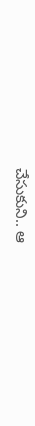చేసుకుని.. ఆ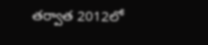తర్వాత 2012లో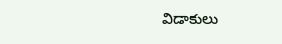విడాకులు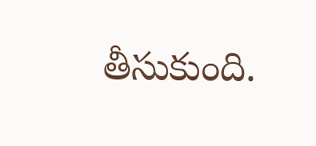తీసుకుంది.